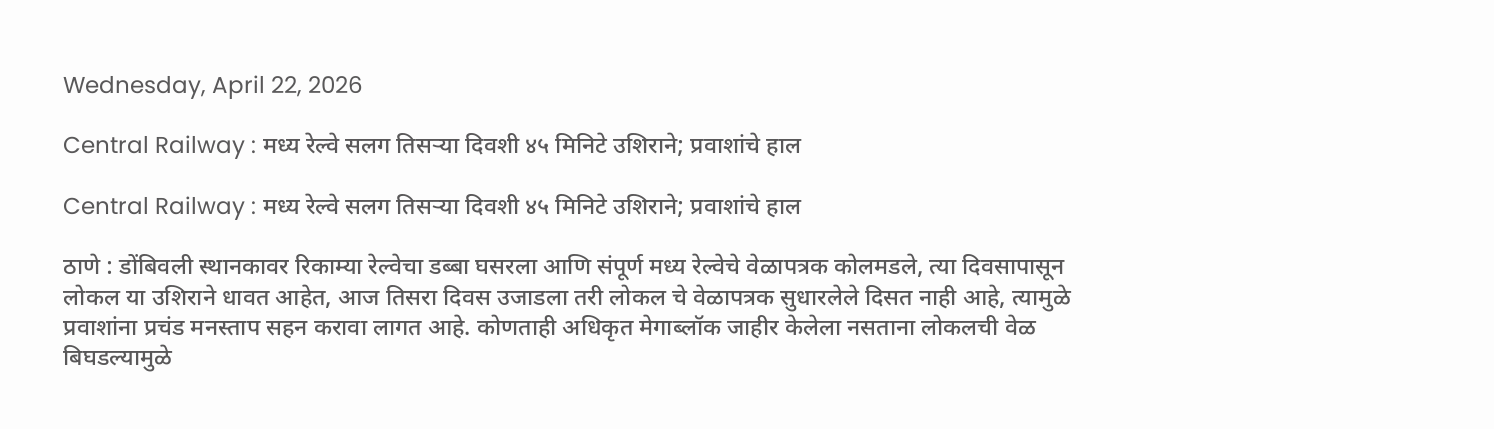Wednesday, April 22, 2026

Central Railway : मध्य रेल्वे सलग तिसऱ्या दिवशी ४५ मिनिटे उशिराने; प्रवाशांचे हाल

Central Railway : मध्य रेल्वे सलग तिसऱ्या दिवशी ४५ मिनिटे उशिराने; प्रवाशांचे हाल

ठाणे : डोंबिवली स्थानकावर रिकाम्या रेल्वेचा डब्बा घसरला आणि संपूर्ण मध्य रेल्वेचे वेळापत्रक कोलमडले, त्या दिवसापासून लोकल या उशिराने धावत आहेत, आज तिसरा दिवस उजाडला तरी लोकल चे वेळापत्रक सुधारलेले दिसत नाही आहे, त्यामुळे प्रवाशांना प्रचंड मनस्ताप सहन करावा लागत आहे. कोणताही अधिकृत मेगाब्लॉक जाहीर केलेला नसताना लोकलची वेळ बिघडल्यामुळे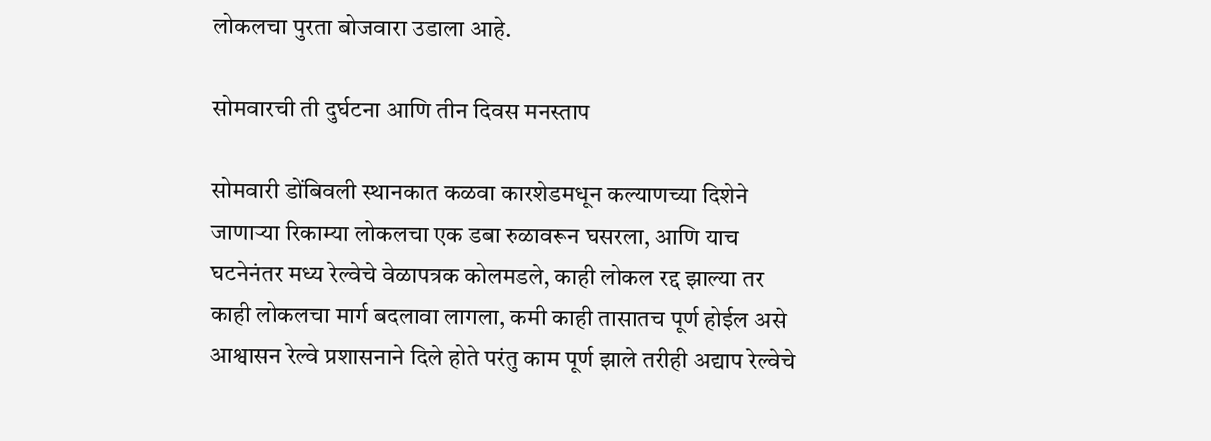लोकलचा पुरता बोजवारा उडाला आहे.

सोमवारची ती दुर्घटना आणि तीन दिवस मनस्ताप

सोमवारी डोंबिवली स्थानकात कळवा कारशेडमधून कल्याणच्या दिशेने जाणाऱ्या रिकाम्या लोकलचा एक डबा रुळावरून घसरला, आणि याच घटनेनंतर मध्य रेल्वेचे वेळापत्रक कोलमडले, काही लोकल रद्द झाल्या तर काही लोकलचा मार्ग बदलावा लागला, कमी काही तासातच पूर्ण होईल असे आश्वासन रेल्वे प्रशासनाने दिले होते परंतु काम पूर्ण झाले तरीही अद्याप रेल्वेचे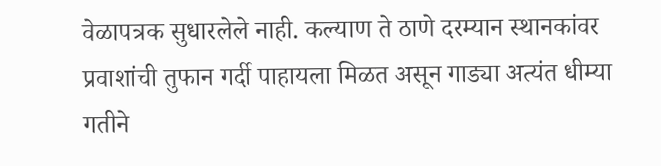वेळापत्रक सुधारलेले नाही. कल्याण ते ठाणे दरम्यान स्थानकांवर प्रवाशांची तुफान गर्दी पाहायला मिळत असून गाड्या अत्यंत धीम्या गतीने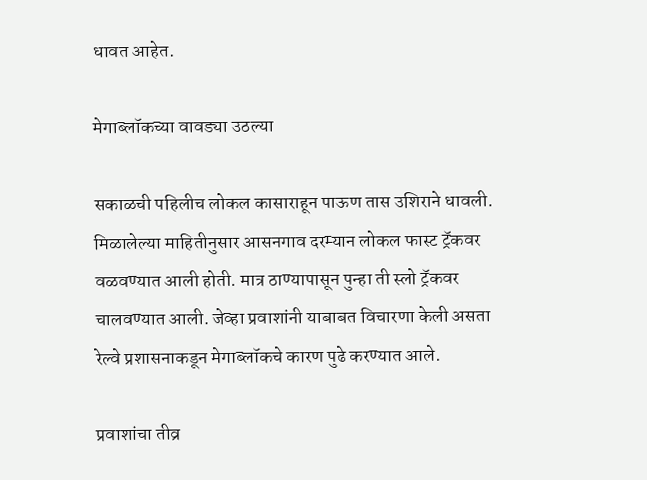धावत आहेत.

मेगाब्लॉकच्या वावड्या उठल्या

सकाळची पहिलीच लोकल कासाराहून पाऊण तास उशिराने धावली. मिळालेल्या माहितीनुसार आसनगाव दरम्यान लोकल फास्ट ट्रॅकवर वळवण्यात आली होती. मात्र ठाण्यापासून पुन्हा ती स्लो ट्रॅकवर चालवण्यात आली. जेव्हा प्रवाशांनी याबाबत विचारणा केली असता रेल्वे प्रशासनाकडून मेगाब्लॉकचे कारण पुढे करण्यात आले.

प्रवाशांचा तीव्र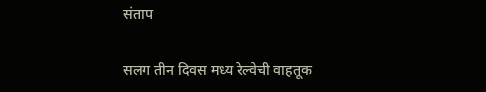संताप

सलग तीन दिवस मध्य रेल्वेची वाहतूक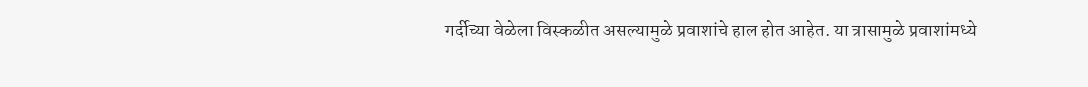गर्दीच्या वेळेला विस्कळीत असल्यामुळे प्रवाशांचे हाल होत आहेत. या त्रासामुळे प्रवाशांमध्ये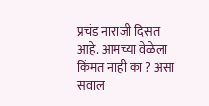प्रचंड नाराजी दिसत आहे. आमच्या वेळेला किंमत नाही का ? असा सवाल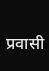प्रवासी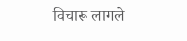विचारू लागले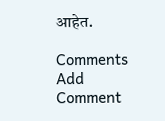आहेत.

Comments
Add Comment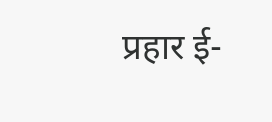प्रहार ई-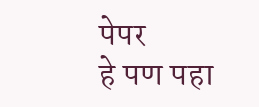पेपर
हे पण पहा